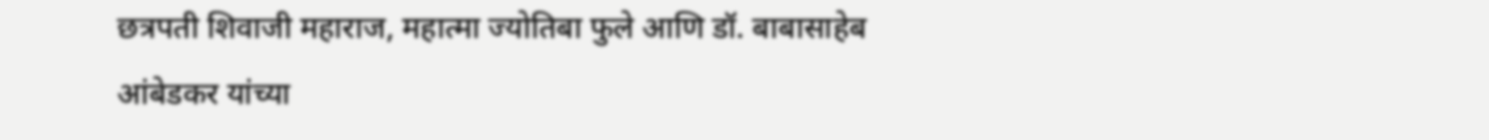छत्रपती शिवाजी महाराज, महात्मा ज्योतिबा फुले आणि डॉ. बाबासाहेब आंबेडकर यांच्या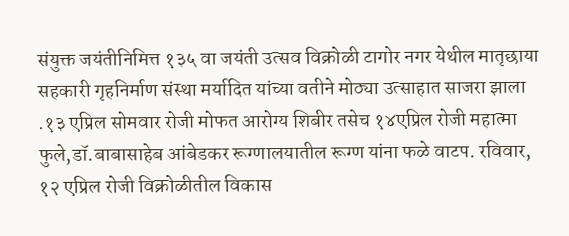संयुक्त जयंतीनिमित्त १३५ वा जयंती उत्सव विक्रोळी टागोर नगर येथील मातृछाया सहकारी गृहनिर्माण संस्था मर्यादित यांच्या वतीने मोठ्या उत्साहात साजरा झाला .१३ एप्रिल सोमवार रोजी मोफत आरोग्य शिबीर तसेच १४एप्रिल रोजी महात्मा फुले,डॉ.बाबासाहेब आंबेडकर रूग्णालयातील रूग्ण यांना फळे वाटप. रविवार, १२ एप्रिल रोजी विक्रोळीतील विकास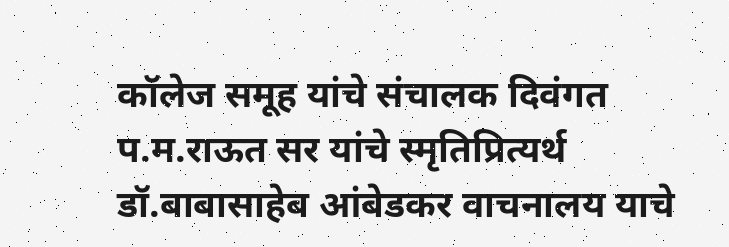कॉलेज समूह यांचे संचालक दिवंगत प.म.राऊत सर यांचे स्मृतिप्रित्यर्थ डॉ.बाबासाहेब आंबेडकर वाचनालय याचे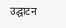उद्घाटन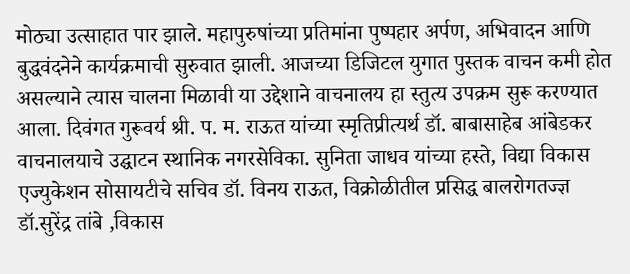मोठ्या उत्साहात पार झाले. महापुरुषांच्या प्रतिमांना पुष्पहार अर्पण, अभिवादन आणि बुद्धवंदनेने कार्यक्रमाची सुरुवात झाली. आजच्या डिजिटल युगात पुस्तक वाचन कमी होत असल्याने त्यास चालना मिळावी या उद्देशाने वाचनालय हा स्तुत्य उपक्रम सुरू करण्यात आला. दिवंगत गुरूवर्य श्री. प. म. राऊत यांच्या स्मृतिप्रीत्यर्थ डॉ. बाबासाहेब आंबेडकर वाचनालयाचे उद्घाटन स्थानिक नगरसेविका. सुनिता जाधव यांच्या हस्ते, विद्या विकास एज्युकेशन सोसायटीचे सचिव डॉ. विनय राऊत, विक्रोळीतील प्रसिद्ध बालरोगतज्ज्ञ डॉ.सुरेंद्र तांबे ,विकास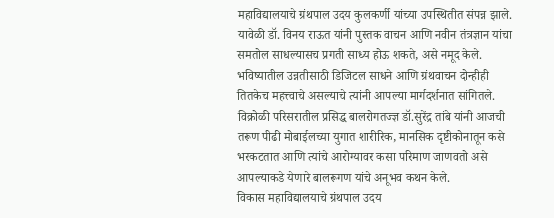महाविद्यालयाचे ग्रंथपाल उदय कुलकर्णी यांच्या उपस्थितीत संपन्न झाले.
यावेळी डॉ. विनय राऊत यांनी पुस्तक वाचन आणि नवीन तंत्रज्ञान यांचा समतोल साधल्यासच प्रगती साध्य होऊ शकते, असे नमूद केले. भविष्यातील उन्नतीसाठी डिजिटल साधने आणि ग्रंथवाचन दोन्हीही तितकेच महत्त्वाचे असल्याचे त्यांनी आपल्या मार्गदर्शनात सांगितले. विक्रोळी परिसरातील प्रसिद्ध बालरोगतज्ज्ञ डॉ.सुरेंद्र तांबे यांनी आजची तरूण पीढी मोबाईलच्या युगात शारीरिक, मानसिक दृष्टीकोनातून कसे भरकटतात आणि त्यांचे आरोग्यावर कसा परिमाण जाणवतो असे आपल्याकडे येणारे बालरूगण यांचे अनूभव कथन केले.
विकास महाविद्यालयाचे ग्रंथपाल उदय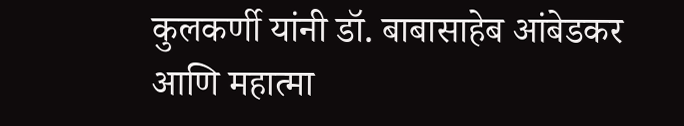कुलकर्णी यांनी डॉ. बाबासाहेब आंबेडकर आणि महात्मा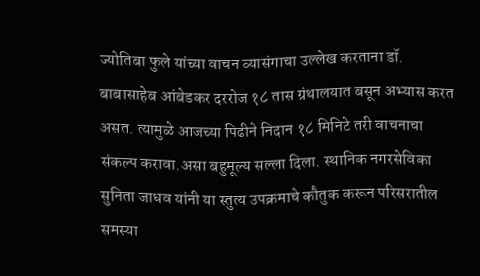ज्योतिबा फुले यांच्या वाचन व्यासंगाचा उल्लेख करताना डॉ. बाबासाहेब आंबेडकर दररोज १८ तास ग्रंथालयात बसून अभ्यास करत असत. त्यामुळे आजच्या पिढीने निदान १८ मिनिटे तरी वाचनाचा संकल्प करावा.असा बहुमूल्य सल्ला दिला. स्थानिक नगरसेविका सुनिता जाधव यांनी या स्तुत्य उपक्रमाचे कौतुक करून परिसरातील समस्या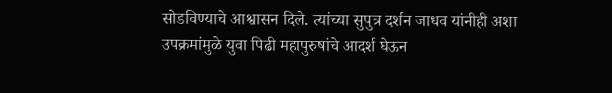सोडविण्याचे आश्वासन दिले. त्यांच्या सुपुत्र दर्शन जाधव यांनीही अशा उपक्रमांमुळे युवा पिढी महापुरुषांचे आदर्श घेऊन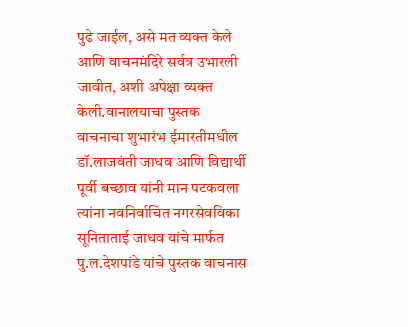पुढे जाईल, असे मत व्यक्त केले आणि वाचनमंदिरे सर्वत्र उभारली जावीत, अशी अपेक्षा व्यक्त केली.वानालयाचा पुस्तक वाचनाचा शुभारंभ ईमारतीमधील डॉ.लाजवंती जाधव आणि विद्यार्थी पूर्वी बच्छाव यांनी मान पटकवला त्यांना नवनिर्वाचित नगरसेवविका सूनिताताई जाधव यांचे मार्फत पु.ल.देशपांडे यांचे पुस्तक वाचनास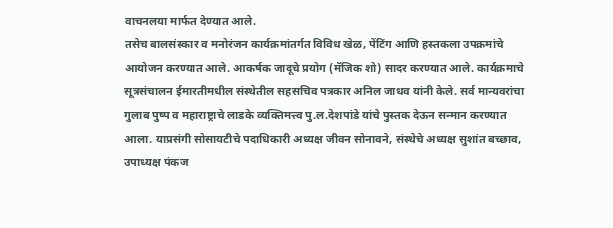वाचनलया मार्फत देण्यात आले.
तसेच बालसंस्कार व मनोरंजन कार्यक्रमांतर्गत विविध खेळ, पेंटिंग आणि हस्तकला उपक्रमांचे आयोजन करण्यात आले. आकर्षक जादूचे प्रयोग (मॅजिक शो) सादर करण्यात आले. कार्यक्रमाचे सूत्रसंचालन ईमारतीमधील संस्थेतील सहसचिव पत्रकार अनिल जाधव यांनी केले. सर्व मान्यवरांचा गुलाब पुष्प व महाराष्ट्राचे लाडके व्यक्तिमत्त्व पु.ल.देशपांडे यांचे पुस्तक देऊन सन्मान करण्यात आला. याप्रसंगी सोसायटीचे पदाधिकारी अध्यक्ष जीवन सोनावने, संस्थेचे अध्यक्ष सुशांत बच्छाव, उपाध्यक्ष पंकज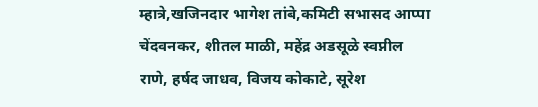म्हात्रे,खजिनदार भागेश तांबे,कमिटी सभासद आप्पा चेंदवनकर, शीतल माळी, महेंद्र अडसूळे स्वप्नील राणे, हर्षद जाधव, विजय कोकाटे, सूरेश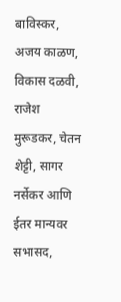बाविस्कर, अजय काळण, विकास दळवी, राजेश मुरूडकर, चेतन शेट्टी, सागर नर्सेकर आणि ईतर मान्यवर सभासद,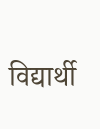विद्यार्थी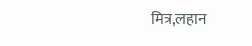मित्र,लहान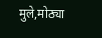मुले,मोठ्या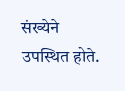संख्येने उपस्थित होते.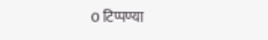0 टिप्पण्या